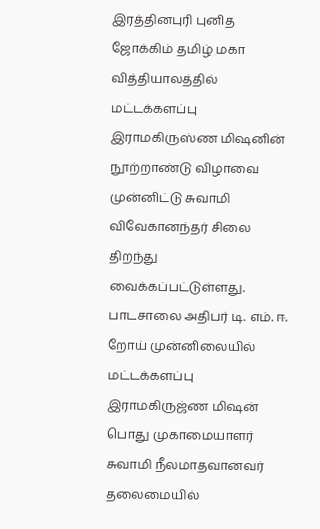இரத்தினபுரி புனித ஜோக்கிம் தமிழ் மகா வித்தியாலத்தில் மட்டக்களப்பு இராமகிருஸ்ண மிஷனின் நூற்றாண்டு விழாவை முன்னிட்டு சுவாமி விவேகானந்தர் சிலை திறந்து வைக்கப்பட்டுள்ளது.
பாடசாலை அதிபர் டி. எம். ஈ. றோய் முன்னிலையில் மட்டக்களப்பு இராமகிருஜ்ண மிஷன் பொது முகாமையாளர் சுவாமி நீலமாதவானவர் தலைமையில்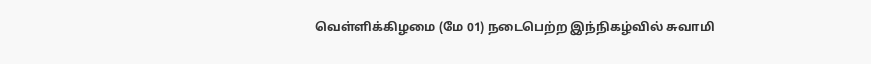வெள்ளிக்கிழமை (மே 01) நடைபெற்ற இந்நிகழ்வில் சுவாமி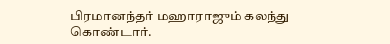பிரமானந்தர் மஹாராஜும் கலந்து கொண்டார்.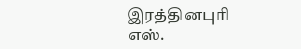இரத்தினபுரி எஸ்.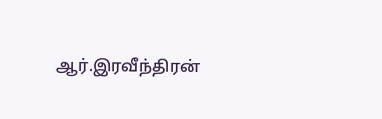ஆர்.இரவீந்திரன்